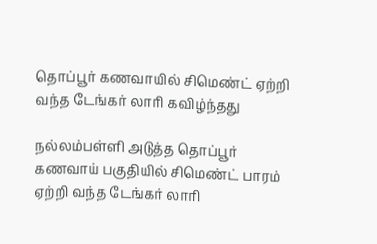தொப்பூர் கணவாயில் சிமெண்ட் ஏற்றி வந்த டேங்கர் லாரி கவிழ்ந்தது

நல்லம்பள்ளி அடுத்த தொப்பூர் கணவாய் பகுதியில் சிமெண்ட் பாரம் ஏற்றி வந்த டேங்கர் லாரி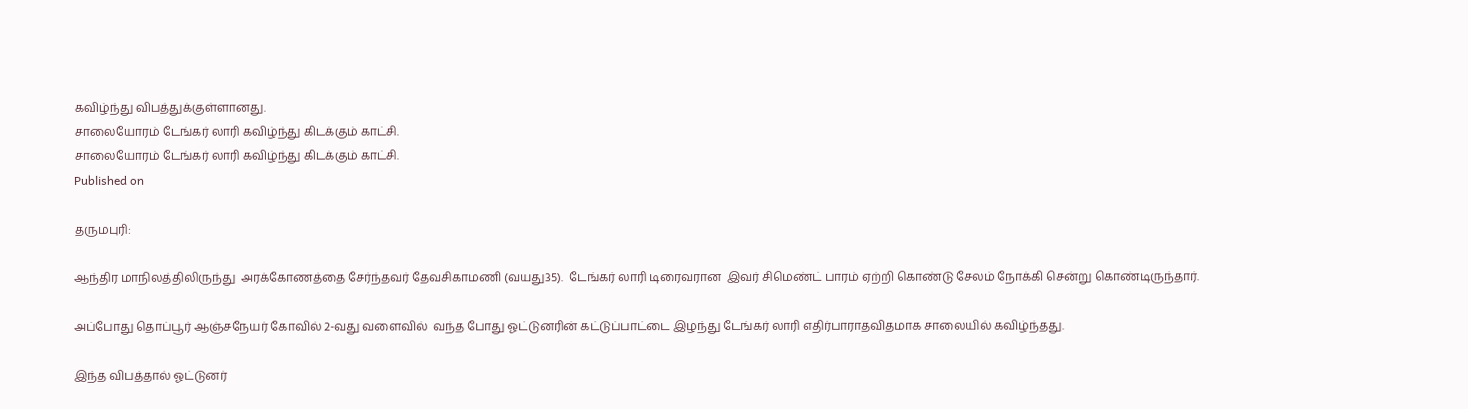கவிழ்ந்து விபத்துக்குள்ளானது.
சாலையோரம் டேங்கர் லாரி கவிழ்ந்து கிடக்கும் காட்சி.
சாலையோரம் டேங்கர் லாரி கவிழ்ந்து கிடக்கும் காட்சி.
Published on

தருமபுரி:

ஆந்திர மாநிலத்திலிருந்து  அரக்கோணத்தை சேர்ந்தவர் தேவசிகாமணி (வயது35).  டேங்கர் லாரி டிரைவரான  இவர் சிமெண்ட் பாரம் ஏற்றி கொண்டு சேலம் நோக்கி சென்று கொண்டிருந்தார்.

அப்போது தொப்பூர் ஆஞ்சநேயர் கோவில் 2-வது வளைவில்  வந்த போது ஓட்டுனரின் கட்டுப்பாட்டை இழந்து டேங்கர் லாரி எதிர்பாராதவிதமாக சாலையில் கவிழ்ந்தது.

இந்த விபத்தால் ஓட்டுனர்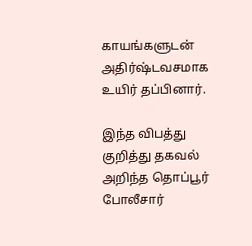காயங்களுடன் அதிர்ஷ்டவசமாக உயிர் தப்பினார்.

இந்த விபத்து குறித்து தகவல் அறிந்த தொப்பூர் போலீசார்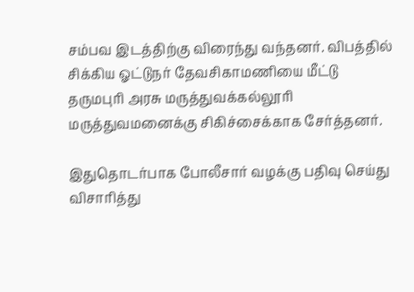சம்பவ இடத்திற்கு விரைந்து வந்தனர். விபத்தில் சிக்கிய ஓட்டுநர் தேவசிகாமணியை மீட்டு தருமபுரி அரசு மருத்துவக்கல்லூரி மருத்துவமனைக்கு சிகிச்சைக்காக சேர்த்தனர்.

இதுதொடர்பாக போலீசார் வழக்கு பதிவு செய்து விசாரித்து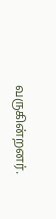வருகின்றனர்.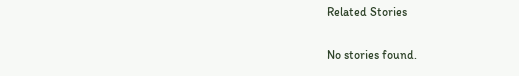Related Stories

No stories found.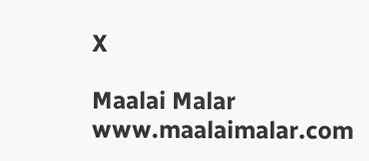X

Maalai Malar
www.maalaimalar.com